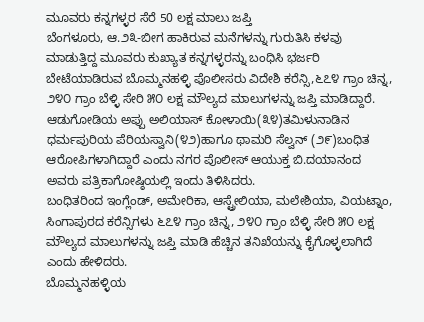ಮೂವರು ಕನ್ನಗಳ್ಳರ ಸೆರೆ 50 ಲಕ್ಷ ಮಾಲು ಜಪ್ತಿ
ಬೆಂಗಳೂರು, ಆ.೨೩-ಬೀಗ ಹಾಕಿರುವ ಮನೆಗಳನ್ನು ಗುರುತಿಸಿ ಕಳವು ಮಾಡುತ್ತಿದ್ದ ಮೂವರು ಕುಖ್ಯಾತ ಕನ್ನಗಳ್ಳರನ್ನು ಬಂಧಿಸಿ ಭರ್ಜರಿ ಬೇಟೆಯಾಡಿರುವ ಬೊಮ್ಮನಹಳ್ಳಿ ಪೊಲೀಸರು ವಿದೇಶಿ ಕರೆನ್ಸಿ,೬೭೪ ಗ್ರಾಂ ಚಿನ್ನ, ೨೪೦ ಗ್ರಾಂ ಬೆಳ್ಳಿ ಸೇರಿ ೫೦ ಲಕ್ಷ ಮೌಲ್ಯದ ಮಾಲುಗಳನ್ನು ಜಪ್ತಿ ಮಾಡಿದ್ದಾರೆ.
ಆಡುಗೋಡಿಯ ಅಪ್ಪು ಅಲಿಯಾಸ್ ಕೋಳಾಯಿ(೩೪)ತಮಿಳುನಾಡಿನ ಧರ್ಮಪುರಿಯ ಪೆರಿಯಸ್ವಾನಿ(೪೨)ಹಾಗೂ ಥಾಮರಿ ಸೆಲ್ವನ್ (೨೯)ಬಂಧಿತ ಆರೋಪಿಗಳಾಗಿದ್ದಾರೆ ಎಂದು ನಗರ ಪೊಲೀಸ್ ಆಯುಕ್ತ ಬಿ.ದಯಾನಂದ ಅವರು ಪತ್ರಿಕಾಗೋಷ್ಠಿಯಲ್ಲಿ ಇಂದು ತಿಳಿಸಿದರು.
ಬಂಧಿತರಿಂದ ಇಂಗ್ಲೆಂಡ್, ಅಮೇರಿಕಾ, ಆಸ್ಟ್ರೇಲಿಯಾ, ಮಲೇಶಿಯಾ, ವಿಯಟ್ನಾಂ, ಸಿಂಗಾಪುರದ ಕರೆನ್ಸಿಗಳು ೬೭೪ ಗ್ರಾಂ ಚಿನ್ನ, ೨೪೦ ಗ್ರಾಂ ಬೆಳ್ಳಿ ಸೇರಿ ೫೦ ಲಕ್ಷ ಮೌಲ್ಯದ ಮಾಲುಗಳನ್ನು ಜಪ್ತಿ ಮಾಡಿ ಹೆಚ್ಚಿನ ತನಿಖೆಯನ್ನು ಕೈಗೊಳ್ಳಲಾಗಿದೆ ಎಂದು ಹೇಳಿದರು.
ಬೊಮ್ಮನಹಳ್ಳಿಯ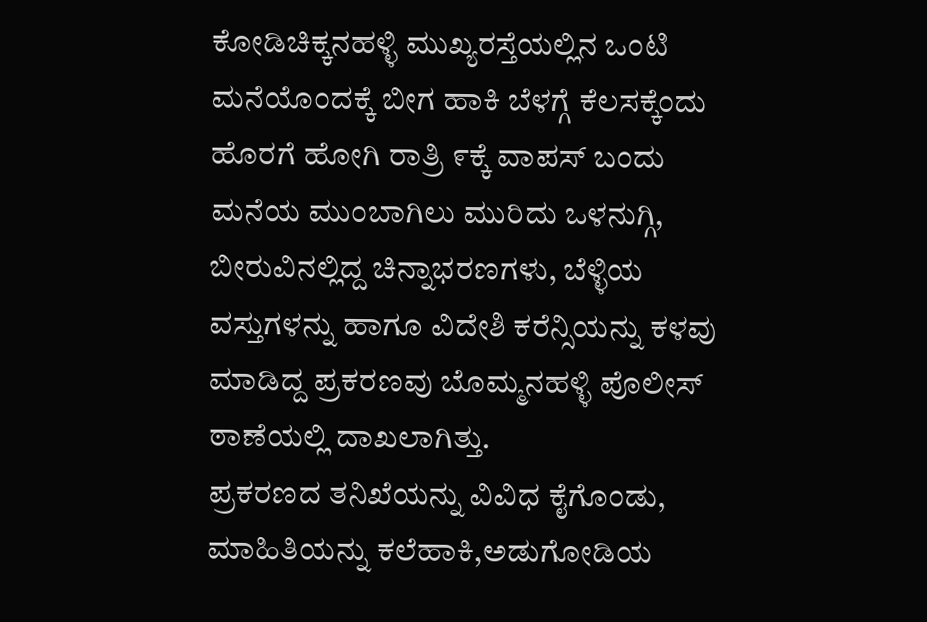ಕೋಡಿಚಿಕ್ಕನಹಳ್ಳಿ ಮುಖ್ಯರಸ್ತೆಯಲ್ಲಿನ ಒಂಟಿ ಮನೆಯೊಂದಕ್ಕೆ ಬೀಗ ಹಾಕಿ ಬೆಳಗ್ಗೆ ಕೆಲಸಕ್ಕೆಂದು ಹೊರಗೆ ಹೋಗಿ ರಾತ್ರಿ ೯ಕ್ಕೆ ವಾಪಸ್ ಬಂದು ಮನೆಯ ಮುಂಬಾಗಿಲು ಮುರಿದು ಒಳನುಗ್ಗಿ, ಬೀರುವಿನಲ್ಲಿದ್ದ ಚಿನ್ನಾಭರಣಗಳು, ಬೆಳ್ಳಿಯ ವಸ್ತುಗಳನ್ನು ಹಾಗೂ ವಿದೇಶಿ ಕರೆನ್ಸಿಯನ್ನು ಕಳವು ಮಾಡಿದ್ದ ಪ್ರಕರಣವು ಬೊಮ್ಮನಹಳ್ಳಿ ಪೊಲೀಸ್ ಠಾಣೆಯಲ್ಲಿ ದಾಖಲಾಗಿತ್ತು.
ಪ್ರಕರಣದ ತನಿಖೆಯನ್ನು ವಿವಿಧ ಕೈಗೊಂಡು, ಮಾಹಿತಿಯನ್ನು ಕಲೆಹಾಕಿ,ಅಡುಗೋಡಿಯ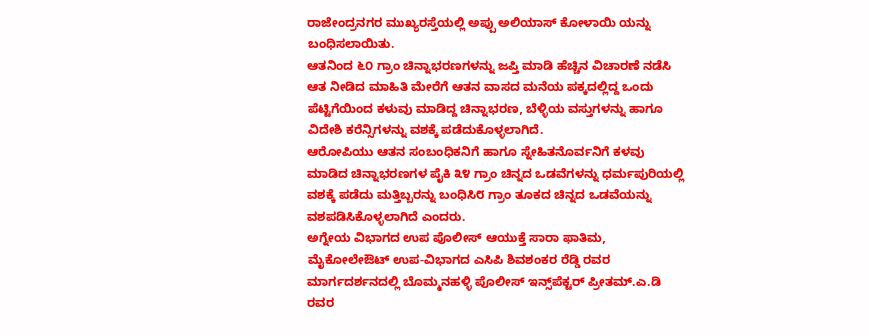ರಾಜೇಂದ್ರನಗರ ಮುಖ್ಯರಸ್ತೆಯಲ್ಲಿ ಅಪ್ಪು ಅಲಿಯಾಸ್ ಕೋಳಾಯಿ ಯನ್ನು ಬಂಧಿಸಲಾಯಿತು.
ಆತನಿಂದ ೬೦ ಗ್ರಾಂ ಚಿನ್ನಾಭರಣಗಳನ್ನು ಜಪ್ತಿ ಮಾಡಿ ಹೆಚ್ಚಿನ ವಿಚಾರಣೆ ನಡೆಸಿ ಆತ ನೀಡಿದ ಮಾಹಿತಿ ಮೇರೆಗೆ ಆತನ ವಾಸದ ಮನೆಯ ಪಕ್ಕದಲ್ಲಿದ್ದ ಒಂದು ಪೆಟ್ಟಿಗೆಯಿಂದ ಕಳುವು ಮಾಡಿದ್ದ ಚಿನ್ನಾಭರಣ, ಬೆಳ್ಳಿಯ ವಸ್ತುಗಳನ್ನು ಹಾಗೂ ವಿದೇಶಿ ಕರೆನ್ಸಿಗಳನ್ನು ವಶಕ್ಕೆ ಪಡೆದುಕೊಳ್ಳಲಾಗಿದೆ.
ಆರೋಪಿಯು ಆತನ ಸಂಬಂಧಿಕನಿಗೆ ಹಾಗೂ ಸ್ನೇಹಿತನೊರ್ವನಿಗೆ ಕಳವು ಮಾಡಿದ ಚಿನ್ನಾಭರಣಗಳ ಪೈಕಿ ೩೪ ಗ್ರಾಂ ಚಿನ್ನದ ಒಡವೆಗಳನ್ನು ಧರ್ಮಪುರಿಯಲ್ಲಿ ವಶಕ್ಕೆ ಪಡೆದು ಮತ್ತಿಬ್ಬರನ್ನು ಬಂಧಿಸಿ೮ ಗ್ರಾಂ ತೂಕದ ಚಿನ್ನದ ಒಡವೆಯನ್ನು ವಶಪಡಿಸಿಕೊಳ್ಳಲಾಗಿದೆ ಎಂದರು.
ಅಗ್ನೇಯ ವಿಭಾಗದ ಉಪ ಪೊಲೀಸ್ ಆಯುಕ್ತೆ ಸಾರಾ ಫಾತಿಮ, ಮೈಕೋಲೇಔಟ್ ಉಪ-ವಿಭಾಗದ ಎಸಿಪಿ ಶಿವಶಂಕರ ರೆಡ್ಡಿ ರವರ ಮಾರ್ಗದರ್ಶನದಲ್ಲಿ ಬೊಮ್ಮನಹಳ್ಳಿ ಪೊಲೀಸ್ ಇನ್ಸ್‌ಪೆಕ್ಟರ್ ಪ್ರೀತಮ್.ಎ.ಡಿ ರವರ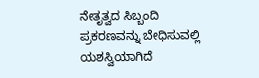ನೇತೃತ್ವದ ಸಿಬ್ಬಂದಿ ಪ್ರಕರಣವನ್ನು ಬೇಧಿಸುವಲ್ಲಿ ಯಶಸ್ವಿಯಾಗಿದೆ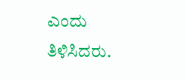ಎಂದು ತಿಳಿಸಿದರು.